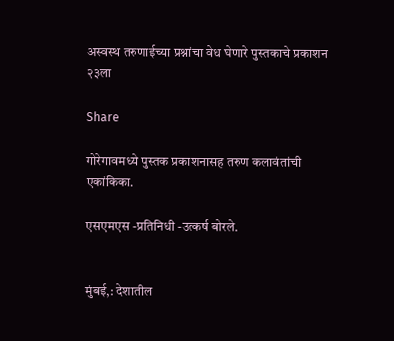अस्वस्थ तरुणाईच्या प्रश्नांचा वेध घेणारे पुस्तकाचे प्रकाशन २३ला

Share

गोरेगावमध्ये पुस्तक प्रकाशनासह तरुण कलावंतांची एकांकिका.

एसएमएस -प्रतिनिधी -उत्कर्ष बोरले.


मुंबई,: देशातील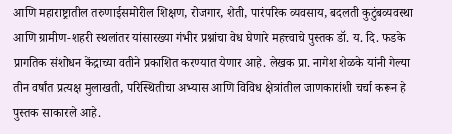आणि महाराष्ट्रातील तरुणाईसमोरील शिक्षण, रोजगार, शेती, पारंपरिक व्यवसाय, बदलती कुटुंबव्यवस्था आणि ग्रामीण-शहरी स्थलांतर यांसारख्या गंभीर प्रश्नांचा वेध घेणारे महत्त्वाचे पुस्तक डॉ. य. दि. फडके प्रागतिक संशोधन केंद्राच्या वतीने प्रकाशित करण्यात येणार आहे. लेखक प्रा. नागेश शेळके यांनी गेल्या तीन वर्षांत प्रत्यक्ष मुलाखती, परिस्थितीचा अभ्यास आणि विविध क्षेत्रांतील जाणकारांशी चर्चा करून हे पुस्तक साकारले आहे.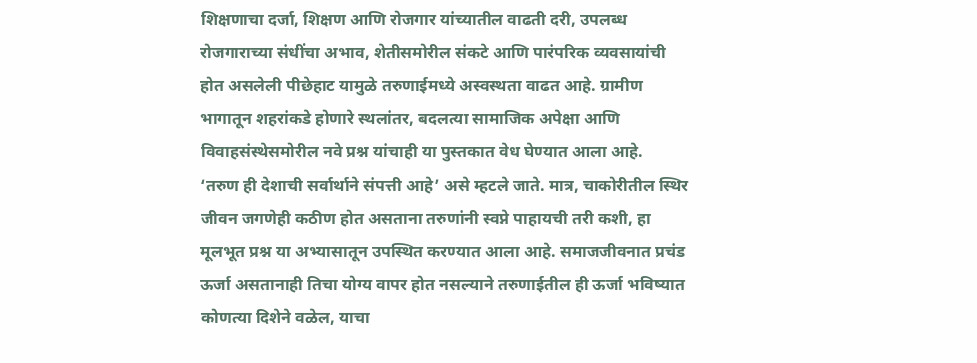शिक्षणाचा दर्जा, शिक्षण आणि रोजगार यांच्यातील वाढती दरी, उपलब्ध रोजगाराच्या संधींचा अभाव, शेतीसमोरील संकटे आणि पारंपरिक व्यवसायांची होत असलेली पीछेहाट यामुळे तरुणाईमध्ये अस्वस्थता वाढत आहे. ग्रामीण भागातून शहरांकडे होणारे स्थलांतर, बदलत्या सामाजिक अपेक्षा आणि विवाहसंस्थेसमोरील नवे प्रश्न यांचाही या पुस्तकात वेध घेण्यात आला आहे.
‘तरुण ही देशाची सर्वार्थाने संपत्ती आहे’ असे म्हटले जाते. मात्र, चाकोरीतील स्थिर जीवन जगणेही कठीण होत असताना तरुणांनी स्वप्ने पाहायची तरी कशी, हा मूलभूत प्रश्न या अभ्यासातून उपस्थित करण्यात आला आहे. समाजजीवनात प्रचंड ऊर्जा असतानाही तिचा योग्य वापर होत नसल्याने तरुणाईतील ही ऊर्जा भविष्यात कोणत्या दिशेने वळेल, याचा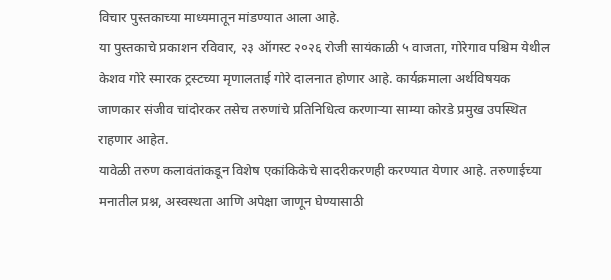विचार पुस्तकाच्या माध्यमातून मांडण्यात आला आहे.
या पुस्तकाचे प्रकाशन रविवार, २३ ऑगस्ट २०२६ रोजी सायंकाळी ५ वाजता, गोरेगाव पश्चिम येथील केशव गोरे स्मारक ट्रस्टच्या मृणालताई गोरे दालनात होणार आहे. कार्यक्रमाला अर्थविषयक जाणकार संजीव चांदोरकर तसेच तरुणांचे प्रतिनिधित्व करणाऱ्या साम्या कोरडे प्रमुख उपस्थित राहणार आहेत.
यावेळी तरुण कलावंतांकडून विशेष एकांकिकेचे सादरीकरणही करण्यात येणार आहे. तरुणाईच्या मनातील प्रश्न, अस्वस्थता आणि अपेक्षा जाणून घेण्यासाठी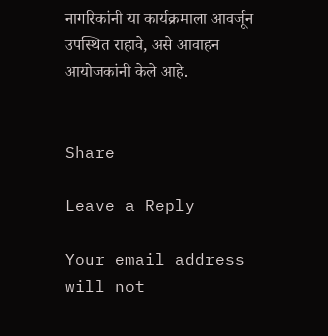नागरिकांनी या कार्यक्रमाला आवर्जून उपस्थित राहावे, असे आवाहन आयोजकांनी केले आहे.


Share

Leave a Reply

Your email address will not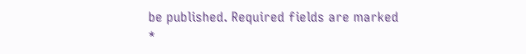be published. Required fields are marked *